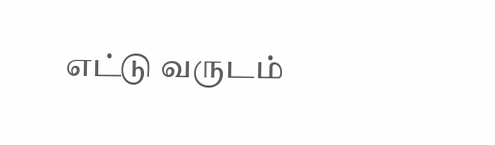எட்டு வருடம்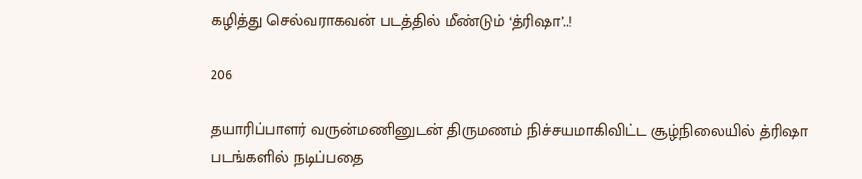கழித்து செல்வராகவன் படத்தில் மீண்டும் ‘த்ரிஷா’..!

206

தயாரிப்பாளர் வருன்மணினுடன் திருமணம் நிச்சயமாகிவிட்ட சூழ்நிலையில் த்ரிஷா படங்களில் நடிப்பதை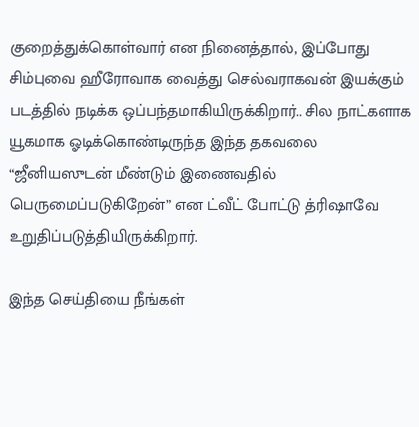குறைத்துக்கொள்வார் என நினைத்தால், இப்போது சிம்புவை ஹீரோவாக வைத்து செல்வராகவன் இயக்கும் படத்தில் நடிக்க ஒப்பந்தமாகியிருக்கிறார்.. சில நாட்களாக யூகமாக ஓடிக்கொண்டிருந்த இந்த தகவலை “ஜீனியஸுடன் மீண்டும் இணைவதில் பெருமைப்படுகிறேன்” என ட்வீட் போட்டு த்ரிஷாவே உறுதிப்படுத்தியிருக்கிறார்.

இந்த செய்தியை நீங்கள்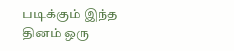படிக்கும் இந்த தினம் ஒரு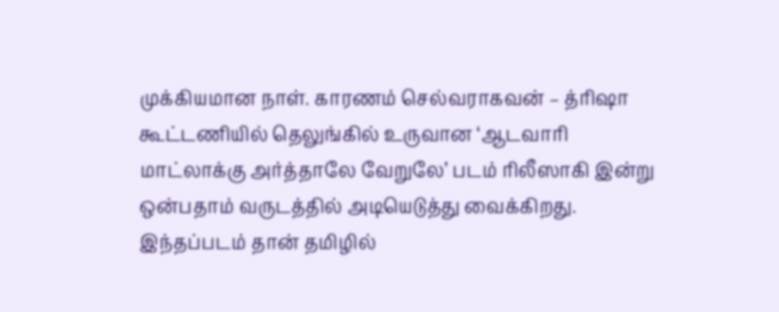முக்கியமான நாள். காரணம் செல்வராகவன் – த்ரிஷா கூட்டணியில் தெலுங்கில் உருவான ‘ஆடவாரி மாட்லாக்கு அர்த்தாலே வேறுலே’ படம் ரிலீஸாகி இன்று ஒன்பதாம் வருடத்தில் அடியெடுத்து வைக்கிறது. இந்தப்படம் தான் தமிழில்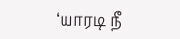‘யாரடி நீ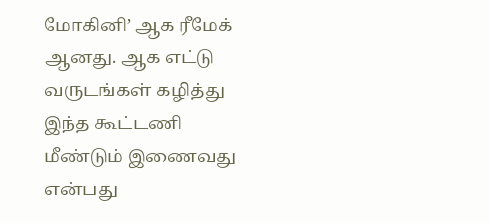மோகினி’ ஆக ரீமேக் ஆனது. ஆக எட்டு வருடங்கள் கழித்து இந்த கூட்டணி மீண்டும் இணைவது என்பது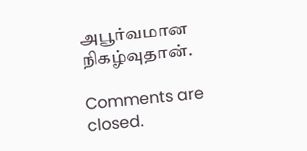அபூர்வமான நிகழ்வுதான்.

Comments are closed.